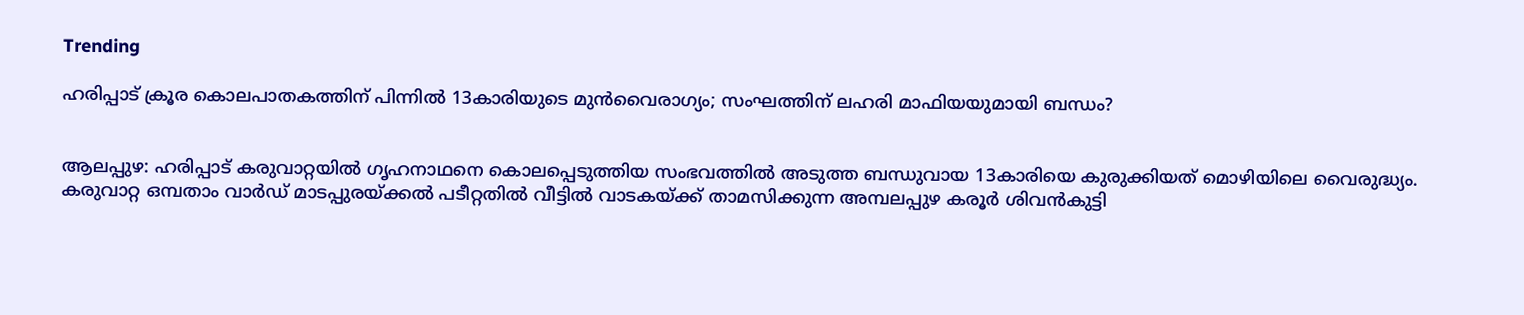Trending

ഹരിപ്പാട് ക്രൂര കൊലപാതകത്തിന് പിന്നിൽ 13കാരിയുടെ മുൻവൈരാഗ്യം; സംഘത്തിന് ലഹരി മാഫിയയുമായി ബന്ധം?


ആലപ്പുഴ: ഹരിപ്പാട് കരുവാറ്റയിൽ ഗൃഹനാഥനെ കൊലപ്പെടുത്തിയ സംഭവത്തിൽ അടുത്ത ബന്ധുവായ 13കാരിയെ കുരുക്കിയത് മൊഴിയിലെ വൈരുദ്ധ്യം. കരുവാറ്റ ഒമ്പതാം വാ‌ർഡ് മാടപ്പുരയ്ക്കൽ പടീറ്റതിൽ വീട്ടിൽ വാടകയ്ക്ക് താമസിക്കുന്ന അമ്പലപ്പുഴ കരൂർ ശിവൻകുട്ടി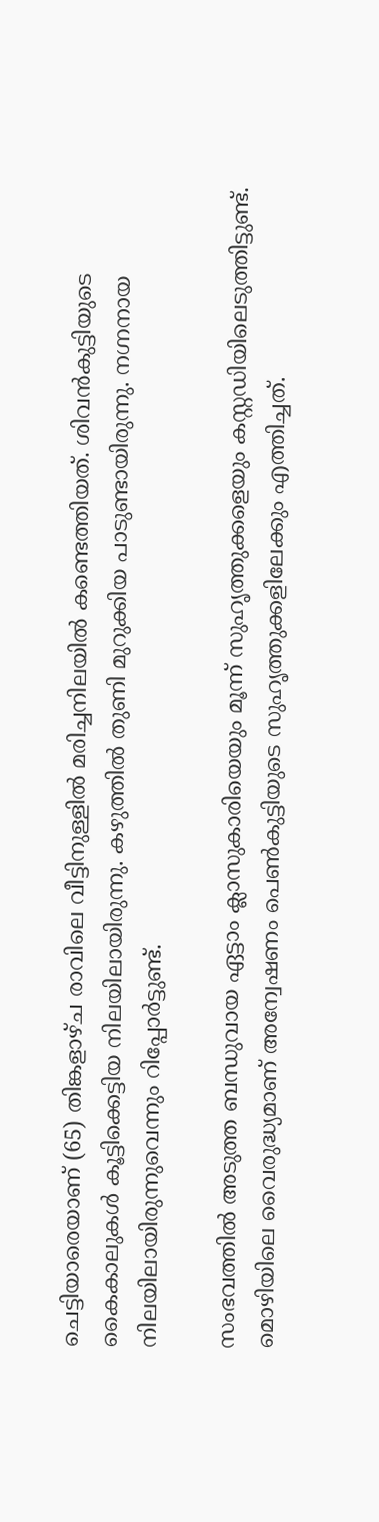ചെട്ടിയാരെയാണ് (65) തിങ്കളാഴ്ച രാവിലെ വീട്ടിനുള്ളിൽ മരിച്ചനിലയിൽ കണ്ടെത്തിയത്. ശിവൻകുട്ടിയുടെ കൈകാലുകൾ കൂട്ടിക്കെട്ടിയ നിലയിലായിരുന്നു. കഴുത്തിൽ തുണി മുറുക്കിയ പാടുണ്ടായിരുന്നു. നഗ്നനായ നിലയിലായിരുന്നുവെന്നും റിപ്പോർട്ടുണ്ട്.

സംഭവത്തിൽ അടുത്ത ബന്ധുവായ ഏട്ടാം ക്ലാസുകാരിയെയും മൂന്ന് സുഹൃത്തുക്കളെയും കസ്റ്റഡിയിലെടുത്തിട്ടുണ്ട്. മൊഴിയിലെ വൈരുദ്ധ്യമാണ് അന്വേഷണം പെൺകുട്ടിയുടെ സുഹൃത്തുക്കളിലേക്കും എത്തിച്ചത്.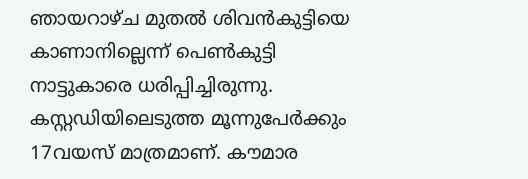ഞായറാഴ്ച മുതൽ ശിവൻകുട്ടിയെ കാണാനില്ലെന്ന് പെൺകുട്ടി നാട്ടുകാരെ ധരിപ്പിച്ചിരുന്നു. കസ്റ്റഡിയിലെടുത്ത മൂന്നുപേർക്കും 17വയസ് മാത്രമാണ്. കൗമാര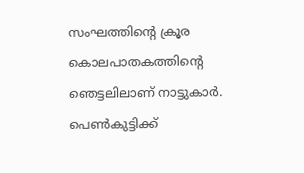സംഘത്തിന്റെ ക്രൂര കൊലപാതകത്തിന്റെ ഞെട്ടലിലാണ് നാട്ടുകാർ. പെൺകുട്ടിക്ക്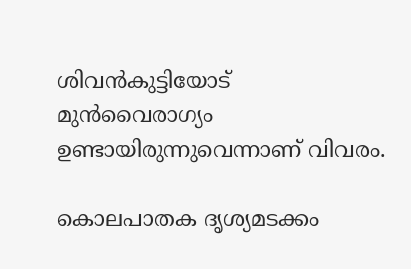ശിവൻകുട്ടിയോട് മുൻവൈരാഗ്യം ഉണ്ടായിരുന്നുവെന്നാണ് വിവരം.

കൊലപാതക ദൃശ്യമടക്കം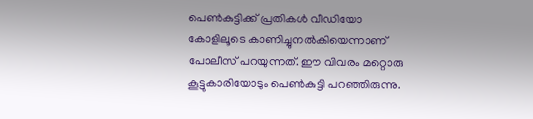പെൺകുട്ടിക്ക് പ്രതികൾ വീഡിയോ കോളിലൂടെ കാണിച്ചുനൽകിയെന്നാണ് പോലീസ് പറയുന്നത്. ഈ വിവരം മറ്റൊരു കൂട്ടുകാരിയോടും പെൺകുട്ടി പറഞ്ഞിരുന്നു.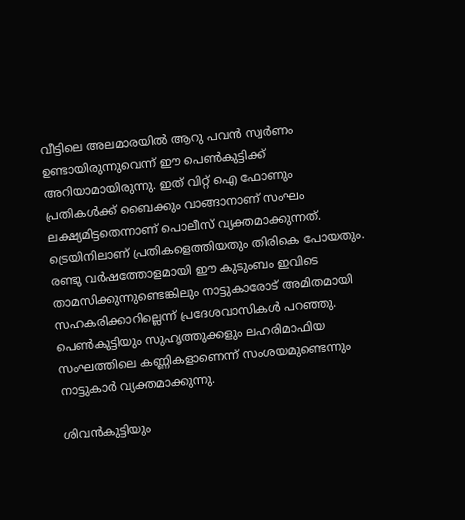വീട്ടിലെ അലമാരയിൽ ആറു പവൻ സ്വർണം ഉണ്ടായിരുന്നുവെന്ന് ഈ പെൺകുട്ടിക്ക് അറിയാമായിരുന്നു. ഇത് വിറ്റ് ഐ ഫോണും പ്രതികൾക്ക് ബൈക്കും വാങ്ങാനാണ് സംഘം ലക്ഷ്യമിട്ടതെന്നാണ് പൊലീസ് വ്യക്തമാക്കുന്നത്. ട്രെയിനിലാണ് പ്രതികളെത്തിയതും തിരികെ പോയതും. രണ്ടു വർഷത്തോളമായി ഈ കുടുംബം ഇവിടെ താമസിക്കുന്നുണ്ടെങ്കിലും നാട്ടുകാരോട് അമിതമായി സഹകരിക്കാറില്ലെന്ന് പ്രദേശവാസികൾ പറഞ്ഞു. പെൺകുട്ടിയും സുഹൃത്തുക്കളും ലഹരിമാഫിയ സംഘത്തിലെ കണ്ണികളാണെന്ന് സംശയമുണ്ടെന്നും നാട്ടുകാർ വ്യക്തമാക്കുന്നു.

ശിവൻകുട്ടിയും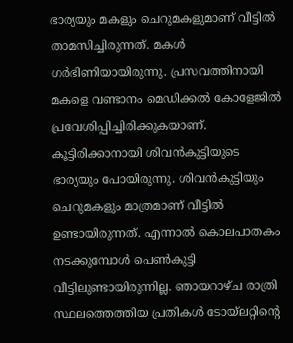ഭാര്യയും മകളും ചെറുമകളുമാണ് വീട്ടിൽ താമസിച്ചിരുന്നത്. മകൾ ഗർഭിണിയായിരുന്നു. പ്രസവത്തിനായി മകളെ വണ്ടാനം മെഡിക്കൽ കോളേജിൽ പ്രവേശിപ്പിച്ചിരിക്കുകയാണ്. കൂട്ടിരിക്കാനായി ശിവൻകുട്ടിയുടെ ഭാര്യയും പോയിരുന്നു. ശിവൻകുട്ടിയും ചെറുമകളും മാത്രമാണ് വീട്ടിൽ ഉണ്ടായിരുന്നത്. എന്നാൽ കൊലപാതകം നടക്കുമ്പോൾ പെൺകുട്ടി വീട്ടിലുണ്ടായിരുന്നില്ല. ഞായറാഴ്ച രാത്രി സ്ഥലത്തെത്തിയ പ്രതികൾ ടോയ്ലറ്റിന്റെ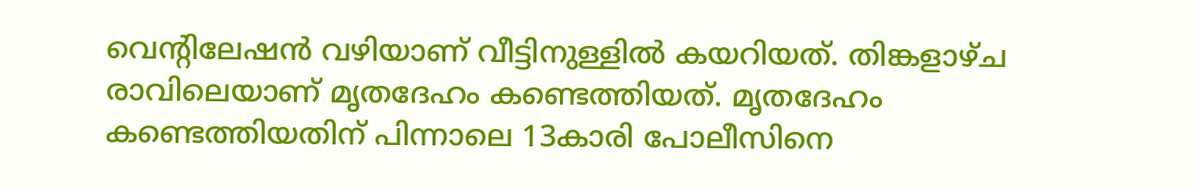വെന്റിലേഷൻ വഴിയാണ് വീട്ടിനുള്ളിൽ കയറിയത്. തിങ്കളാഴ്ച രാവിലെയാണ് മൃതദേഹം കണ്ടെത്തിയത്. മൃതദേഹം കണ്ടെത്തിയതിന് പിന്നാലെ 13കാരി പോലീസിനെ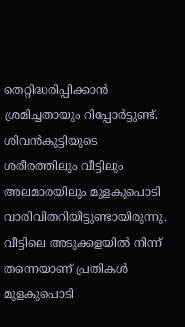തെറ്റിദ്ധരിപ്പിക്കാൻ ശ്രമിച്ചതായും റിപ്പോർട്ടുണ്ട്. ശിവൻകുട്ടിയുടെ ശരീരത്തിലും വീട്ടിലും അലമാരയിലും മുളകുപൊടി വാരിവിതറിയിട്ടുണ്ടായിരുന്നു. വീട്ടിലെ അടുക്കളയിൽ നിന്ന് തന്നെയാണ് പ്രതികൾ മുളകുപൊടി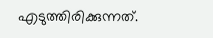എടുത്തിരിക്കുന്നത്.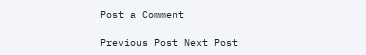Post a Comment

Previous Post Next Post